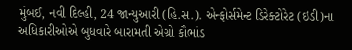મુંબઈ, નવી દિલ્હી, 24 જાન્યુઆરી (હિ.સ.). એન્ફોર્સમેન્ટ ડિરેક્ટોરેટ (ઇડી)ના અધિકારીઓએ બુધવારે બારામતી એગ્રો કૌભાંડ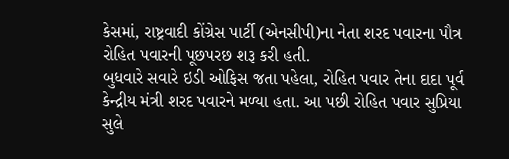કેસમાં, રાષ્ટ્રવાદી કોંગ્રેસ પાર્ટી (એનસીપી)ના નેતા શરદ પવારના પૌત્ર રોહિત પવારની પૂછપરછ શરૂ કરી હતી.
બુધવારે સવારે ઇડી ઓફિસ જતા પહેલા, રોહિત પવાર તેના દાદા પૂર્વ કેન્દ્રીય મંત્રી શરદ પવારને મળ્યા હતા. આ પછી રોહિત પવાર સુપ્રિયા સુલે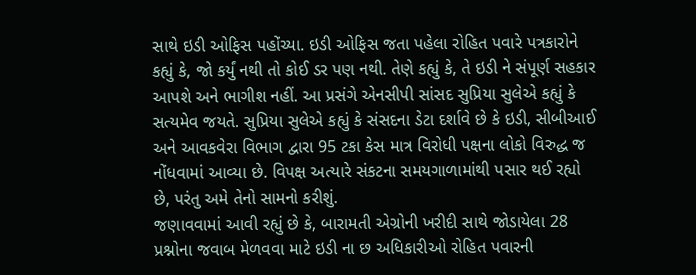સાથે ઇડી ઓફિસ પહોંચ્યા. ઇડી ઓફિસ જતા પહેલા રોહિત પવારે પત્રકારોને કહ્યું કે, જો કર્યું નથી તો કોઈ ડર પણ નથી. તેણે કહ્યું કે, તે ઇડી ને સંપૂર્ણ સહકાર આપશે અને ભાગીશ નહીં. આ પ્રસંગે એનસીપી સાંસદ સુપ્રિયા સુલેએ કહ્યું કે સત્યમેવ જયતે. સુપ્રિયા સુલેએ કહ્યું કે સંસદના ડેટા દર્શાવે છે કે ઇડી, સીબીઆઈ અને આવકવેરા વિભાગ દ્વારા 95 ટકા કેસ માત્ર વિરોધી પક્ષના લોકો વિરુદ્ધ જ નોંધવામાં આવ્યા છે. વિપક્ષ અત્યારે સંકટના સમયગાળામાંથી પસાર થઈ રહ્યો છે, પરંતુ અમે તેનો સામનો કરીશું.
જણાવવામાં આવી રહ્યું છે કે, બારામતી એગ્રોની ખરીદી સાથે જોડાયેલા 28 પ્રશ્નોના જવાબ મેળવવા માટે ઇડી ના છ અધિકારીઓ રોહિત પવારની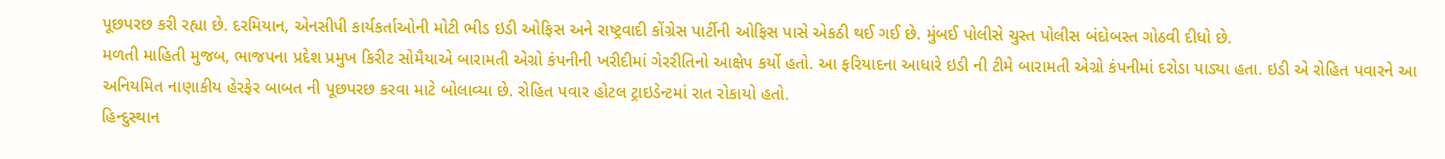પૂછપરછ કરી રહ્યા છે. દરમિયાન, એનસીપી કાર્યકર્તાઓની મોટી ભીડ ઇડી ઓફિસ અને રાષ્ટ્રવાદી કોંગ્રેસ પાર્ટીની ઓફિસ પાસે એકઠી થઈ ગઈ છે. મુંબઈ પોલીસે ચુસ્ત પોલીસ બંદોબસ્ત ગોઠવી દીધો છે.
મળતી માહિતી મુજબ, ભાજપના પ્રદેશ પ્રમુખ કિરીટ સોમૈયાએ બારામતી એગ્રો કંપનીની ખરીદીમાં ગેરરીતિનો આક્ષેપ કર્યો હતો. આ ફરિયાદના આધારે ઇડી ની ટીમે બારામતી એગ્રો કંપનીમાં દરોડા પાડ્યા હતા. ઇડી એ રોહિત પવારને આ અનિયમિત નાણાકીય હેરફેર બાબત ની પૂછપરછ કરવા માટે બોલાવ્યા છે. રોહિત પવાર હોટલ ટ્રાઇડેન્ટમાં રાત રોકાયો હતો.
હિન્દુસ્થાન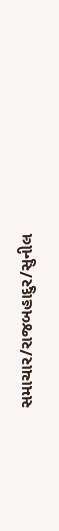સમાચાર/રાજબહાદુર/સુનીલ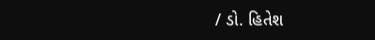/ ડો. હિતેશ